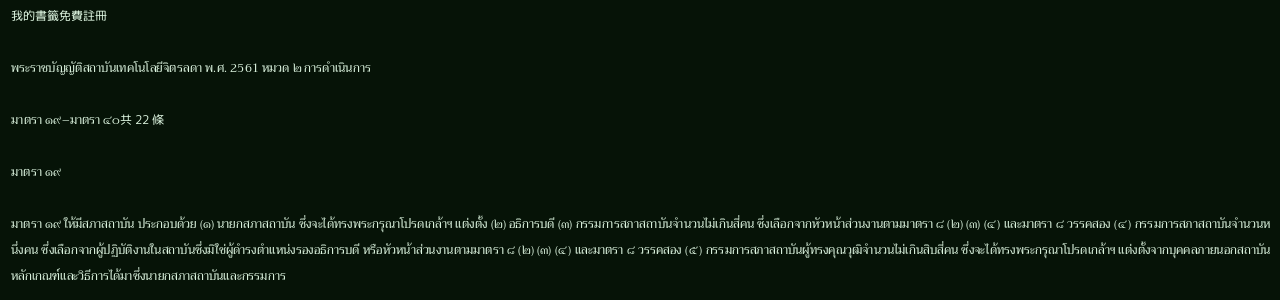我的書籤免費註冊

พระราชบัญญัติสถาบันเทคโนโลยีจิตรลดา พ.ศ. 2561 หมวด ๒ การดำเนินการ

มาตรา ๑๙–มาตรา ๔๐共 22 條

มาตรา ๑๙

มาตรา ๑๙ ให้มีสภาสถาบัน ประกอบด้วย (๑) นายกสภาสถาบัน ซึ่งจะได้ทรงพระกรุณาโปรดเกล้าฯ แต่งตั้ง (๒) อธิการบดี (๓) กรรมการสภาสถาบันจำนวนไม่เกินสี่คน ซึ่งเลือกจากหัวหน้าส่วนงานตามมาตรา ๘ (๒) (๓) (๔) และมาตรา ๘ วรรคสอง (๔) กรรมการสภาสถาบันจำนวนหนึ่งคน ซึ่งเลือกจากผู้ปฏิบัติงานในสถาบันซึ่งมิใช่ผู้ดำรงตำแหน่งรองอธิการบดี หรือหัวหน้าส่วนงานตามมาตรา ๘ (๒) (๓) (๔) และมาตรา ๘ วรรคสอง (๕) กรรมการสภาสถาบันผู้ทรงคุณวุฒิจำนวนไม่เกินสิบสี่คน ซึ่งจะได้ทรงพระกรุณาโปรดเกล้าฯ แต่งตั้งจากบุคคลภายนอกสถาบัน หลักเกณฑ์และวิธีการได้มาซึ่งนายกสภาสถาบันและกรรมการ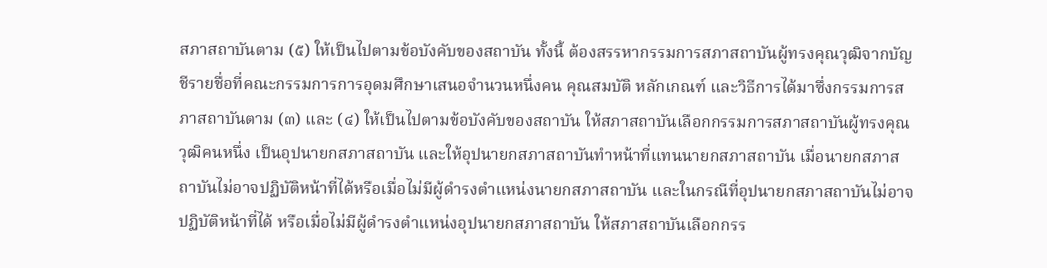สภาสถาบันตาม (๕) ให้เป็นไปตามข้อบังคับของสถาบัน ทั้งนี้ ต้องสรรหากรรมการสภาสถาบันผู้ทรงคุณวุฒิจากบัญชีรายชื่อที่คณะกรรมการการอุดมศึกษาเสนอจำนวนหนึ่งคน คุณสมบัติ หลักเกณฑ์ และวิธีการได้มาซึ่งกรรมการสภาสถาบันตาม (๓) และ (๔) ให้เป็นไปตามข้อบังคับของสถาบัน ให้สภาสถาบันเลือกกรรมการสภาสถาบันผู้ทรงคุณวุฒิคนหนึ่ง เป็นอุปนายกสภาสถาบัน และให้อุปนายกสภาสถาบันทำหน้าที่แทนนายกสภาสถาบัน เมื่อนายกสภาสถาบันไม่อาจปฏิบัติหน้าที่ได้หรือเมื่อไม่มีผู้ดำรงตำแหน่งนายกสภาสถาบัน และในกรณีที่อุปนายกสภาสถาบันไม่อาจปฏิบัติหน้าที่ได้ หรือเมื่อไม่มีผู้ดำรงตำแหน่งอุปนายกสภาสถาบัน ให้สภาสถาบันเลือกกรร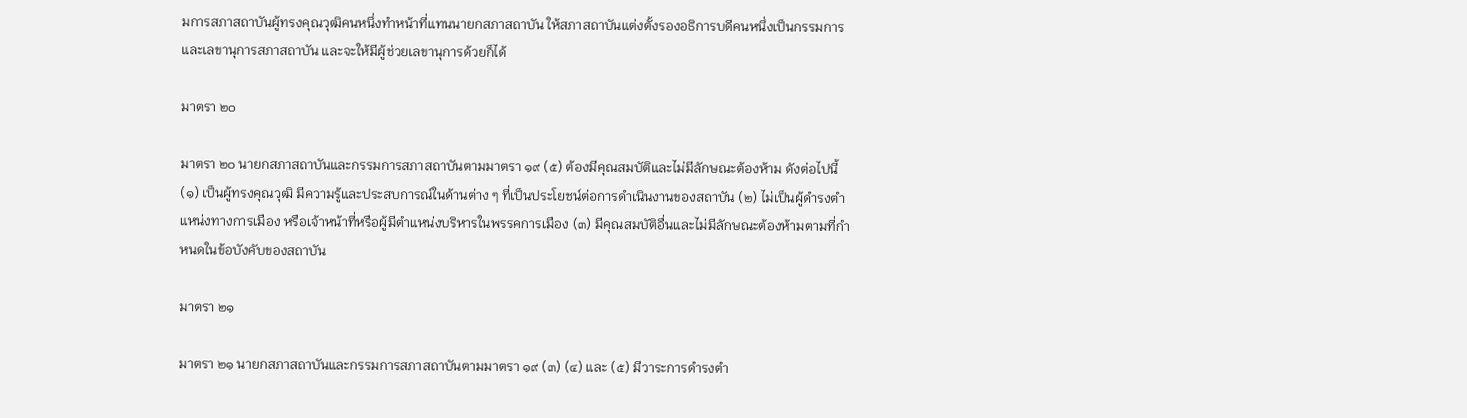มการสภาสถาบันผู้ทรงคุณวุฒิคนหนึ่งทำหน้าที่แทนนายกสภาสถาบัน ให้สภาสถาบันแต่งตั้งรองอธิการบดีคนหนึ่งเป็นกรรมการและเลขานุการสภาสถาบัน และจะให้มีผู้ช่วยเลขานุการด้วยก็ได้

มาตรา ๒๐

มาตรา ๒๐ นายกสภาสถาบันและกรรมการสภาสถาบันตามมาตรา ๑๙ (๕) ต้องมีคุณสมบัติและไม่มีลักษณะต้องห้าม ดังต่อไปนี้ (๑) เป็นผู้ทรงคุณวุฒิ มีความรู้และประสบการณ์ในด้านต่าง ๆ ที่เป็นประโยชน์ต่อการดำเนินงานของสถาบัน (๒) ไม่เป็นผู้ดำรงตำแหน่งทางการเมือง หรือเจ้าหน้าที่หรือผู้มีตำแหน่งบริหารในพรรคการเมือง (๓) มีคุณสมบัติอื่นและไม่มีลักษณะต้องห้ามตามที่กำหนดในข้อบังคับของสถาบัน

มาตรา ๒๑

มาตรา ๒๑ นายกสภาสถาบันและกรรมการสภาสถาบันตามมาตรา ๑๙ (๓) (๔) และ (๕) มีวาระการดำรงตำ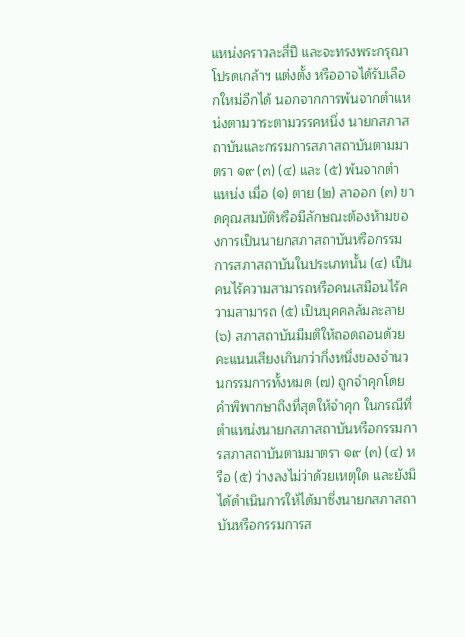แหน่งคราวละสี่ปี และจะทรงพระกรุณาโปรดเกล้าฯ แต่งตั้ง หรืออาจได้รับเลือกใหม่อีกได้ นอกจากการพ้นจากตำแหน่งตามวาระตามวรรคหนึ่ง นายกสภาสถาบันและกรรมการสภาสถาบันตามมาตรา ๑๙ (๓) (๔) และ (๕) พ้นจากตำแหน่ง เมื่อ (๑) ตาย (๒) ลาออก (๓) ขาดคุณสมบัติหรือมีลักษณะต้องห้ามของการเป็นนายกสภาสถาบันหรือกรรมการสภาสถาบันในประเภทนั้น (๔) เป็นคนไร้ความสามารถหรือคนเสมือนไร้ความสามารถ (๕) เป็นบุคคลล้มละลาย (๖) สภาสถาบันมีมติให้ถอดถอนด้วยคะแนนเสียงเกินกว่ากึ่งหนึ่งของจำนวนกรรมการทั้งหมด (๗) ถูกจำคุกโดยคำพิพากษาถึงที่สุดให้จำคุก ในกรณีที่ตำแหน่งนายกสภาสถาบันหรือกรรมการสภาสถาบันตามมาตรา ๑๙ (๓) (๔) หรือ (๕) ว่างลงไม่ว่าด้วยเหตุใด และยังมิได้ดำเนินการให้ได้มาซึ่งนายกสภาสถาบันหรือกรรมการส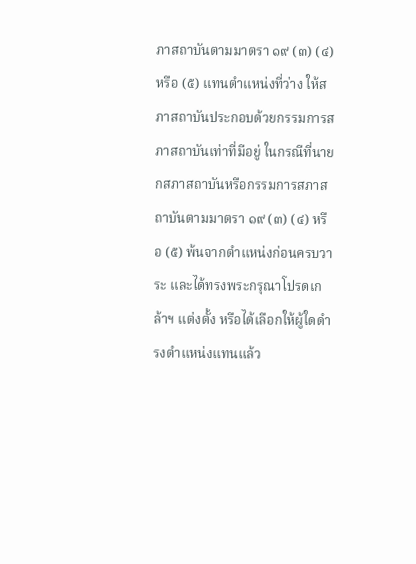ภาสถาบันตามมาตรา ๑๙ (๓) (๔) หรือ (๕) แทนตำแหน่งที่ว่าง ให้สภาสถาบันประกอบด้วยกรรมการสภาสถาบันเท่าที่มีอยู่ ในกรณีที่นายกสภาสถาบันหรือกรรมการสภาสถาบันตามมาตรา ๑๙ (๓) (๔) หรือ (๕) พ้นจากตำแหน่งก่อนครบวาระ และได้ทรงพระกรุณาโปรดเกล้าฯ แต่งตั้ง หรือได้เลือกให้ผู้ใดดำรงตำแหน่งแทนแล้ว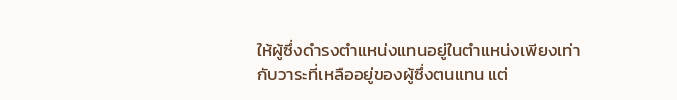ให้ผู้ซึ่งดำรงตำแหน่งแทนอยู่ในตำแหน่งเพียงเท่ากับวาระที่เหลืออยู่ของผู้ซึ่งตนแทน แต่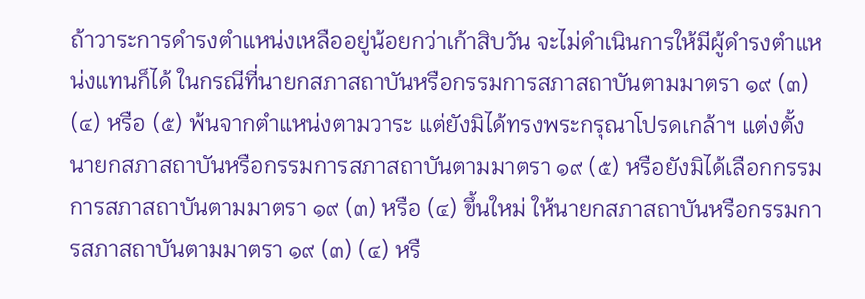ถ้าวาระการดำรงตำแหน่งเหลืออยู่น้อยกว่าเก้าสิบวัน จะไม่ดำเนินการให้มีผู้ดำรงตำแหน่งแทนก็ได้ ในกรณีที่นายกสภาสถาบันหรือกรรมการสภาสถาบันตามมาตรา ๑๙ (๓) (๔) หรือ (๕) พ้นจากตำแหน่งตามวาระ แต่ยังมิได้ทรงพระกรุณาโปรดเกล้าฯ แต่งตั้งนายกสภาสถาบันหรือกรรมการสภาสถาบันตามมาตรา ๑๙ (๕) หรือยังมิได้เลือกกรรมการสภาสถาบันตามมาตรา ๑๙ (๓) หรือ (๔) ขึ้นใหม่ ให้นายกสภาสถาบันหรือกรรมการสภาสถาบันตามมาตรา ๑๙ (๓) (๔) หรื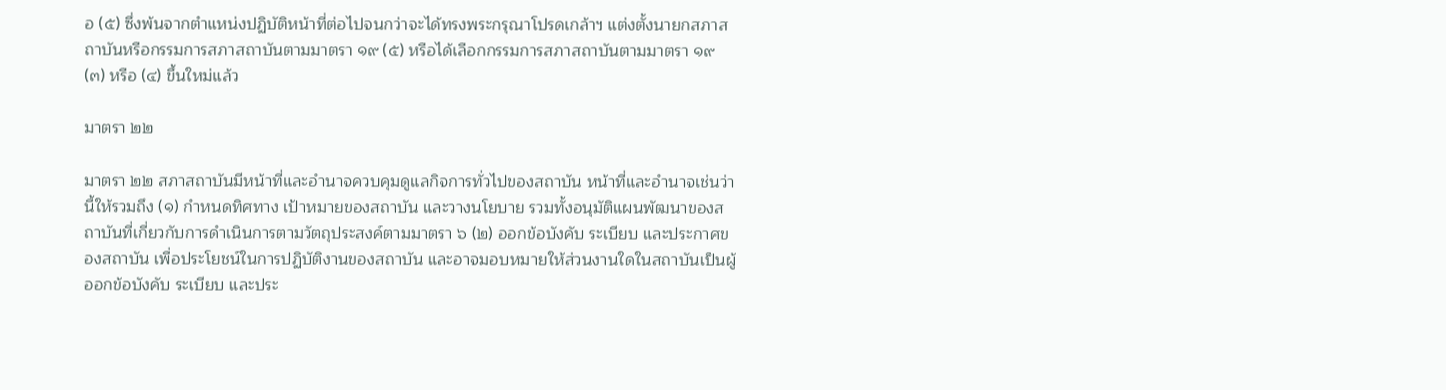อ (๕) ซึ่งพ้นจากตำแหน่งปฏิบัติหน้าที่ต่อไปจนกว่าจะได้ทรงพระกรุณาโปรดเกล้าฯ แต่งตั้งนายกสภาสถาบันหรือกรรมการสภาสถาบันตามมาตรา ๑๙ (๕) หรือได้เลือกกรรมการสภาสถาบันตามมาตรา ๑๙ (๓) หรือ (๔) ขึ้นใหม่แล้ว

มาตรา ๒๒

มาตรา ๒๒ สภาสถาบันมีหน้าที่และอำนาจควบคุมดูแลกิจการทั่วไปของสถาบัน หน้าที่และอำนาจเช่นว่านี้ให้รวมถึง (๑) กำหนดทิศทาง เป้าหมายของสถาบัน และวางนโยบาย รวมทั้งอนุมัติแผนพัฒนาของสถาบันที่เกี่ยวกับการดำเนินการตามวัตถุประสงค์ตามมาตรา ๖ (๒) ออกข้อบังคับ ระเบียบ และประกาศของสถาบัน เพื่อประโยชน์ในการปฏิบัติงานของสถาบัน และอาจมอบหมายให้ส่วนงานใดในสถาบันเป็นผู้ออกข้อบังคับ ระเบียบ และประ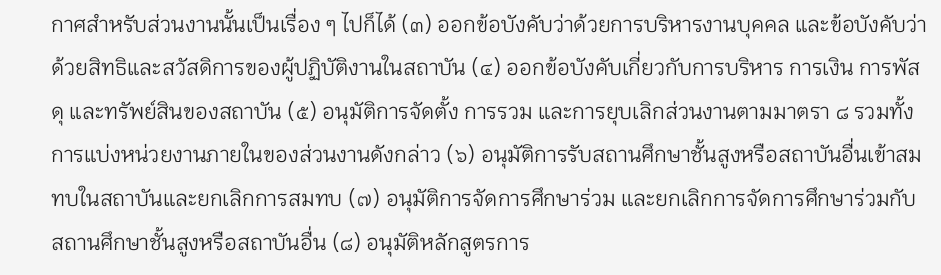กาศสำหรับส่วนงานนั้นเป็นเรื่อง ๆ ไปก็ได้ (๓) ออกข้อบังคับว่าด้วยการบริหารงานบุคคล และข้อบังคับว่าด้วยสิทธิและสวัสดิการของผู้ปฏิบัติงานในสถาบัน (๔) ออกข้อบังคับเกี่ยวกับการบริหาร การเงิน การพัสดุ และทรัพย์สินของสถาบัน (๕) อนุมัติการจัดตั้ง การรวม และการยุบเลิกส่วนงานตามมาตรา ๘ รวมทั้งการแบ่งหน่วยงานภายในของส่วนงานดังกล่าว (๖) อนุมัติการรับสถานศึกษาชั้นสูงหรือสถาบันอื่นเข้าสมทบในสถาบันและยกเลิกการสมทบ (๗) อนุมัติการจัดการศึกษาร่วม และยกเลิกการจัดการศึกษาร่วมกับสถานศึกษาชั้นสูงหรือสถาบันอื่น (๘) อนุมัติหลักสูตรการ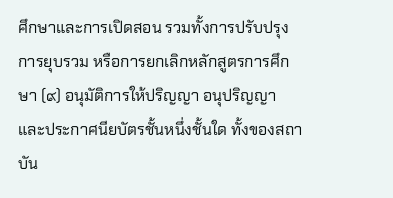ศึกษาและการเปิดสอน รวมทั้งการปรับปรุง การยุบรวม หรือการยกเลิกหลักสูตรการศึกษา (๙) อนุมัติการให้ปริญญา อนุปริญญา และประกาศนียบัตรชั้นหนึ่งชั้นใด ทั้งของสถาบัน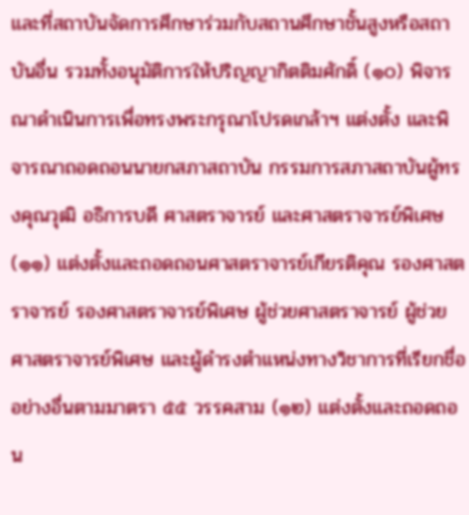และที่สถาบันจัดการศึกษาร่วมกับสถานศึกษาชั้นสูงหรือสถาบันอื่น รวมทั้งอนุมัติการให้ปริญญากิตติมศักดิ์ (๑๐) พิจารณาดำเนินการเพื่อทรงพระกรุณาโปรดเกล้าฯ แต่งตั้ง และพิจารณาถอดถอนนายกสภาสถาบัน กรรมการสภาสถาบันผู้ทรงคุณวุฒิ อธิการบดี ศาสตราจารย์ และศาสตราจารย์พิเศษ (๑๑) แต่งตั้งและถอดถอนศาสตราจารย์เกียรติคุณ รองศาสตราจารย์ รองศาสตราจารย์พิเศษ ผู้ช่วยศาสตราจารย์ ผู้ช่วยศาสตราจารย์พิเศษ และผู้ดำรงตำแหน่งทางวิชาการที่เรียกชื่ออย่างอื่นตามมาตรา ๕๕ วรรคสาม (๑๒) แต่งตั้งและถอดถอน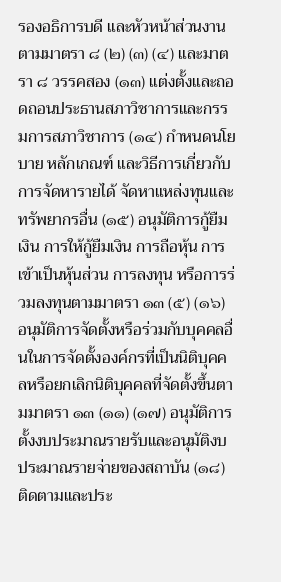รองอธิการบดี และหัวหน้าส่วนงานตามมาตรา ๘ (๒) (๓) (๔) และมาตรา ๘ วรรคสอง (๑๓) แต่งตั้งและถอดถอนประธานสภาวิชาการและกรรมการสภาวิชาการ (๑๔) กำหนดนโยบาย หลักเกณฑ์ และวิธีการเกี่ยวกับการจัดหารายได้ จัดหาแหล่งทุนและทรัพยากรอื่น (๑๕) อนุมัติการกู้ยืมเงิน การให้กู้ยืมเงิน การถือหุ้น การเข้าเป็นหุ้นส่วน การลงทุน หรือการร่วมลงทุนตามมาตรา ๑๓ (๕) (๑๖) อนุมัติการจัดตั้งหรือร่วมกับบุคคลอื่นในการจัดตั้งองค์กรที่เป็นนิติบุคคลหรือยกเลิกนิติบุคคลที่จัดตั้งขึ้นตามมาตรา ๑๓ (๑๑) (๑๗) อนุมัติการตั้งงบประมาณรายรับและอนุมัติงบประมาณรายจ่ายของสถาบัน (๑๘) ติดตามและประ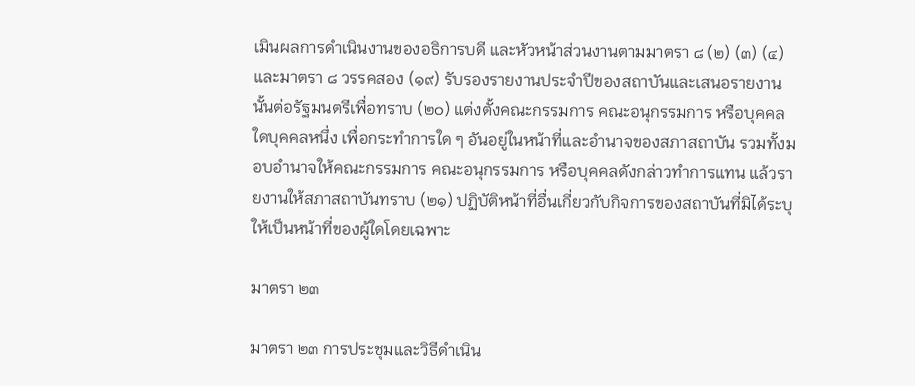เมินผลการดำเนินงานของอธิการบดี และหัวหน้าส่วนงานตามมาตรา ๘ (๒) (๓) (๔) และมาตรา ๘ วรรคสอง (๑๙) รับรองรายงานประจำปีของสถาบันและเสนอรายงานนั้นต่อรัฐมนตรีเพื่อทราบ (๒๐) แต่งตั้งคณะกรรมการ คณะอนุกรรมการ หรือบุคคลใดบุคคลหนึ่ง เพื่อกระทำการใด ๆ อันอยู่ในหน้าที่และอำนาจของสภาสถาบัน รวมทั้งมอบอำนาจให้คณะกรรมการ คณะอนุกรรมการ หรือบุคคลดังกล่าวทำการแทน แล้วรายงานให้สภาสถาบันทราบ (๒๑) ปฏิบัติหน้าที่อื่นเกี่ยวกับกิจการของสถาบันที่มิได้ระบุให้เป็นหน้าที่ของผู้ใดโดยเฉพาะ

มาตรา ๒๓

มาตรา ๒๓ การประชุมและวิธีดำเนิน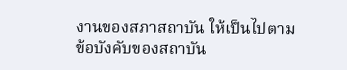งานของสภาสถาบัน ให้เป็นไปตามข้อบังคับของสถาบัน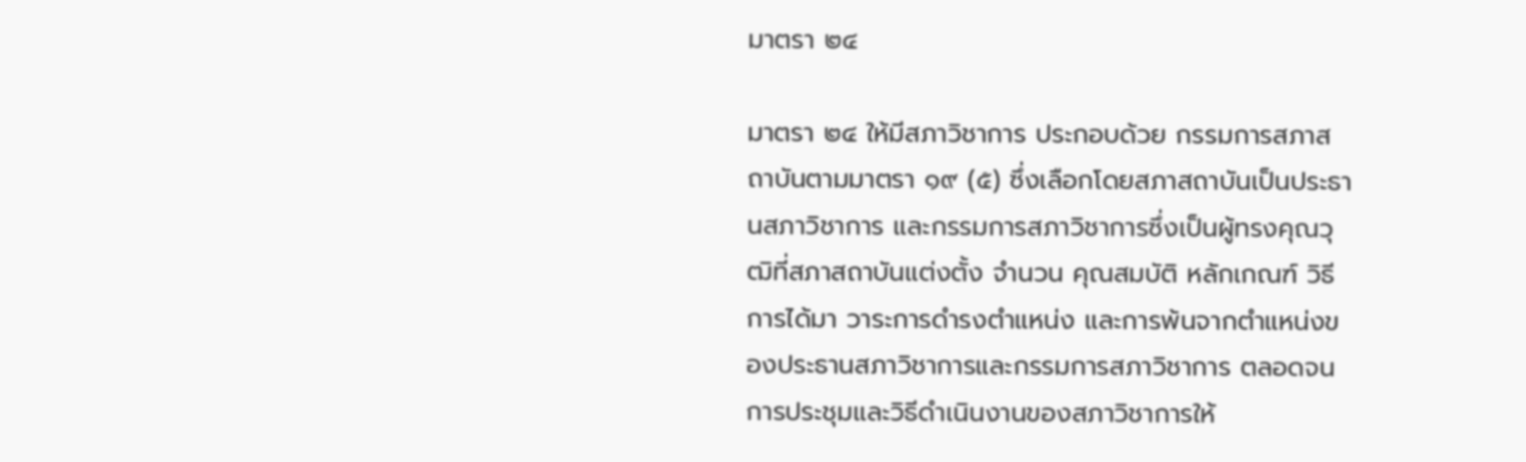มาตรา ๒๔

มาตรา ๒๔ ให้มีสภาวิชาการ ประกอบด้วย กรรมการสภาสถาบันตามมาตรา ๑๙ (๕) ซึ่งเลือกโดยสภาสถาบันเป็นประธานสภาวิชาการ และกรรมการสภาวิชาการซึ่งเป็นผู้ทรงคุณวุฒิที่สภาสถาบันแต่งตั้ง จำนวน คุณสมบัติ หลักเกณฑ์ วิธีการได้มา วาระการดำรงตำแหน่ง และการพ้นจากตำแหน่งของประธานสภาวิชาการและกรรมการสภาวิชาการ ตลอดจนการประชุมและวิธีดำเนินงานของสภาวิชาการให้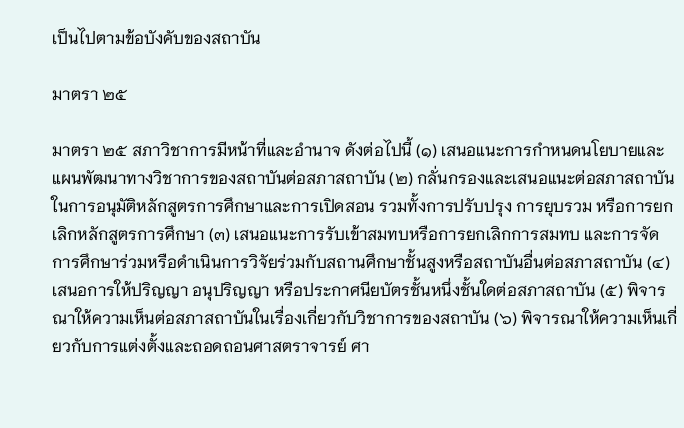เป็นไปตามข้อบังคับของสถาบัน

มาตรา ๒๕

มาตรา ๒๕ สภาวิชาการมีหน้าที่และอำนาจ ดังต่อไปนี้ (๑) เสนอแนะการกำหนดนโยบายและแผนพัฒนาทางวิชาการของสถาบันต่อสภาสถาบัน (๒) กลั่นกรองและเสนอแนะต่อสภาสถาบันในการอนุมัติหลักสูตรการศึกษาและการเปิดสอน รวมทั้งการปรับปรุง การยุบรวม หรือการยกเลิกหลักสูตรการศึกษา (๓) เสนอแนะการรับเข้าสมทบหรือการยกเลิกการสมทบ และการจัดการศึกษาร่วมหรือดำเนินการวิจัยร่วมกับสถานศึกษาชั้นสูงหรือสถาบันอื่นต่อสภาสถาบัน (๔) เสนอการให้ปริญญา อนุปริญญา หรือประกาศนียบัตรชั้นหนึ่งชั้นใดต่อสภาสถาบัน (๕) พิจารณาให้ความเห็นต่อสภาสถาบันในเรื่องเกี่ยวกับวิชาการของสถาบัน (๖) พิจารณาให้ความเห็นเกี่ยวกับการแต่งตั้งและถอดถอนศาสตราจารย์ ศา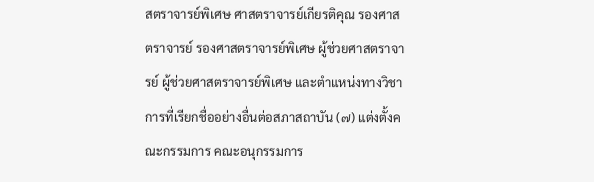สตราจารย์พิเศษ ศาสตราจารย์เกียรติคุณ รองศาสตราจารย์ รองศาสตราจารย์พิเศษ ผู้ช่วยศาสตราจารย์ ผู้ช่วยศาสตราจารย์พิเศษ และตำแหน่งทางวิชาการที่เรียกชื่ออย่างอื่นต่อสภาสถาบัน (๗) แต่งตั้งคณะกรรมการ คณะอนุกรรมการ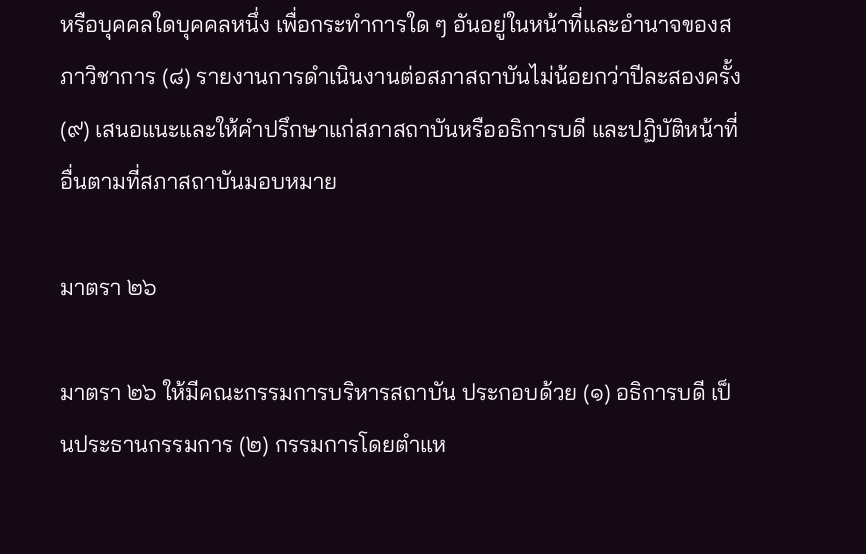หรือบุคคลใดบุคคลหนึ่ง เพื่อกระทำการใด ๆ อันอยู่ในหน้าที่และอำนาจของสภาวิชาการ (๘) รายงานการดำเนินงานต่อสภาสถาบันไม่น้อยกว่าปีละสองครั้ง (๙) เสนอแนะและให้คำปรึกษาแก่สภาสถาบันหรืออธิการบดี และปฏิบัติหน้าที่อื่นตามที่สภาสถาบันมอบหมาย

มาตรา ๒๖

มาตรา ๒๖ ให้มีคณะกรรมการบริหารสถาบัน ประกอบด้วย (๑) อธิการบดี เป็นประธานกรรมการ (๒) กรรมการโดยตำแห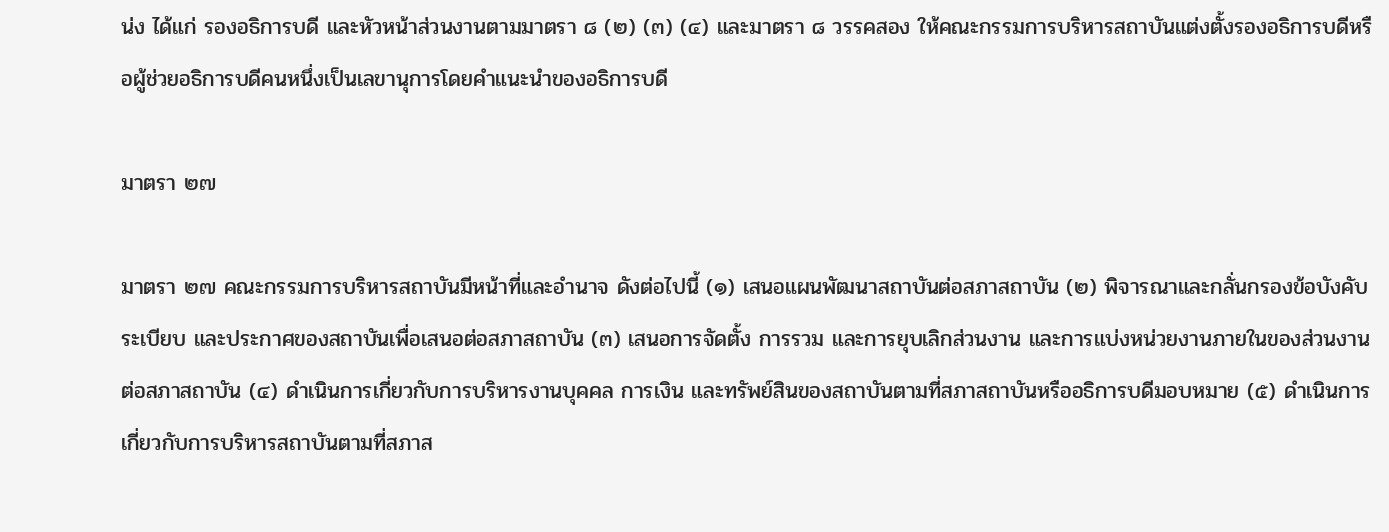น่ง ได้แก่ รองอธิการบดี และหัวหน้าส่วนงานตามมาตรา ๘ (๒) (๓) (๔) และมาตรา ๘ วรรคสอง ให้คณะกรรมการบริหารสถาบันแต่งตั้งรองอธิการบดีหรือผู้ช่วยอธิการบดีคนหนึ่งเป็นเลขานุการโดยคำแนะนำของอธิการบดี

มาตรา ๒๗

มาตรา ๒๗ คณะกรรมการบริหารสถาบันมีหน้าที่และอำนาจ ดังต่อไปนี้ (๑) เสนอแผนพัฒนาสถาบันต่อสภาสถาบัน (๒) พิจารณาและกลั่นกรองข้อบังคับ ระเบียบ และประกาศของสถาบันเพื่อเสนอต่อสภาสถาบัน (๓) เสนอการจัดตั้ง การรวม และการยุบเลิกส่วนงาน และการแบ่งหน่วยงานภายในของส่วนงานต่อสภาสถาบัน (๔) ดำเนินการเกี่ยวกับการบริหารงานบุคคล การเงิน และทรัพย์สินของสถาบันตามที่สภาสถาบันหรืออธิการบดีมอบหมาย (๕) ดำเนินการเกี่ยวกับการบริหารสถาบันตามที่สภาส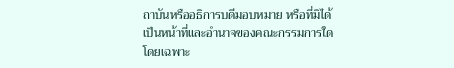ถาบันหรืออธิการบดีมอบหมาย หรือที่มิได้เป็นหน้าที่และอำนาจของคณะกรรมการใดโดยเฉพาะ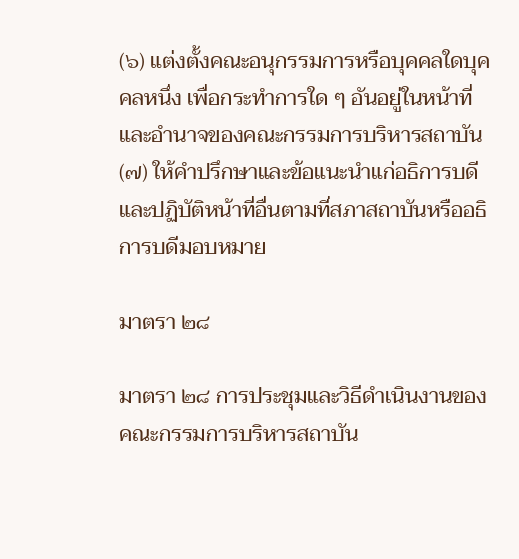(๖) แต่งตั้งคณะอนุกรรมการหรือบุคคลใดบุคคลหนึ่ง เพื่อกระทำการใด ๆ อันอยู่ในหน้าที่และอำนาจของคณะกรรมการบริหารสถาบัน (๗) ให้คำปรึกษาและข้อแนะนำแก่อธิการบดี และปฏิบัติหน้าที่อื่นตามที่สภาสถาบันหรืออธิการบดีมอบหมาย

มาตรา ๒๘

มาตรา ๒๘ การประชุมและวิธีดำเนินงานของคณะกรรมการบริหารสถาบัน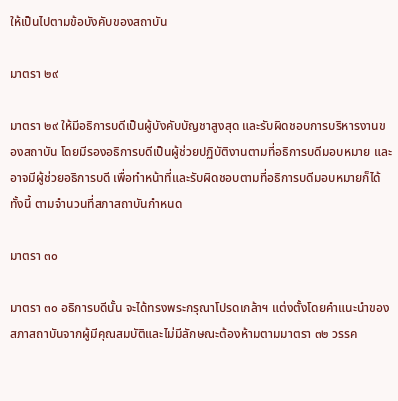ให้เป็นไปตามข้อบังคับของสถาบัน

มาตรา ๒๙

มาตรา ๒๙ ให้มีอธิการบดีเป็นผู้บังคับบัญชาสูงสุด และรับผิดชอบการบริหารงานของสถาบัน โดยมีรองอธิการบดีเป็นผู้ช่วยปฏิบัติงานตามที่อธิการบดีมอบหมาย และอาจมีผู้ช่วยอธิการบดี เพื่อทำหน้าที่และรับผิดชอบตามที่อธิการบดีมอบหมายก็ได้ ทั้งนี้ ตามจำนวนที่สภาสถาบันกำหนด

มาตรา ๓๐

มาตรา ๓๐ อธิการบดีนั้น จะได้ทรงพระกรุณาโปรดเกล้าฯ แต่งตั้งโดยคำแนะนำของสภาสถาบันจากผู้มีคุณสมบัติและไม่มีลักษณะต้องห้ามตามมาตรา ๓๒ วรรค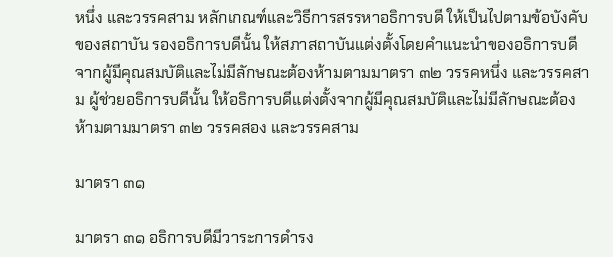หนึ่ง และวรรคสาม หลักเกณฑ์และวิธีการสรรหาอธิการบดี ให้เป็นไปตามข้อบังคับของสถาบัน รองอธิการบดีนั้น ให้สภาสถาบันแต่งตั้งโดยคำแนะนำของอธิการบดีจากผู้มีคุณสมบัติและไม่มีลักษณะต้องห้ามตามมาตรา ๓๒ วรรคหนึ่ง และวรรคสาม ผู้ช่วยอธิการบดีนั้น ให้อธิการบดีแต่งตั้งจากผู้มีคุณสมบัติและไม่มีลักษณะต้องห้ามตามมาตรา ๓๒ วรรคสอง และวรรคสาม

มาตรา ๓๑

มาตรา ๓๑ อธิการบดีมีวาระการดำรง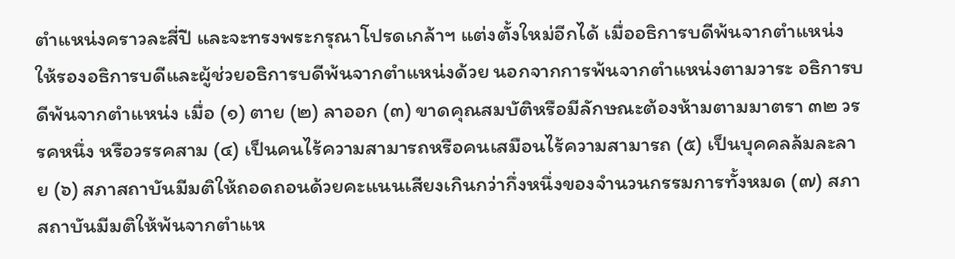ตำแหน่งคราวละสี่ปี และจะทรงพระกรุณาโปรดเกล้าฯ แต่งตั้งใหม่อีกได้ เมื่ออธิการบดีพ้นจากตำแหน่ง ให้รองอธิการบดีและผู้ช่วยอธิการบดีพ้นจากตำแหน่งด้วย นอกจากการพ้นจากตำแหน่งตามวาระ อธิการบดีพ้นจากตำแหน่ง เมื่อ (๑) ตาย (๒) ลาออก (๓) ขาดคุณสมบัติหรือมีลักษณะต้องห้ามตามมาตรา ๓๒ วรรคหนึ่ง หรือวรรคสาม (๔) เป็นคนไร้ความสามารถหรือคนเสมือนไร้ความสามารถ (๕) เป็นบุคคลล้มละลาย (๖) สภาสถาบันมีมติให้ถอดถอนด้วยคะแนนเสียงเกินกว่ากึ่งหนึ่งของจำนวนกรรมการทั้งหมด (๗) สภาสถาบันมีมติให้พ้นจากตำแห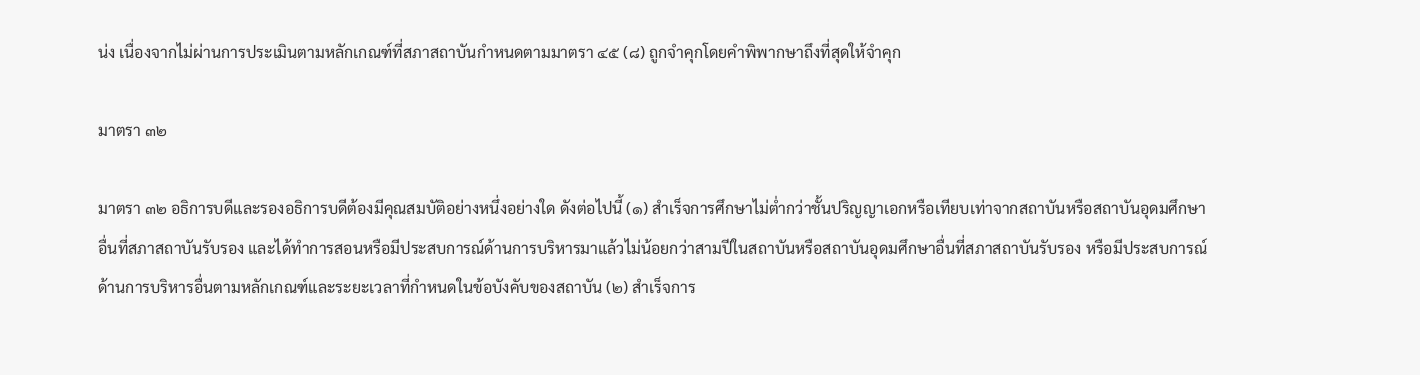น่ง เนื่องจากไม่ผ่านการประเมินตามหลักเกณฑ์ที่สภาสถาบันกำหนดตามมาตรา ๔๕ (๘) ถูกจำคุกโดยคำพิพากษาถึงที่สุดให้จำคุก

มาตรา ๓๒

มาตรา ๓๒ อธิการบดีและรองอธิการบดีต้องมีคุณสมบัติอย่างหนึ่งอย่างใด ดังต่อไปนี้ (๑) สำเร็จการศึกษาไม่ต่ำกว่าชั้นปริญญาเอกหรือเทียบเท่าจากสถาบันหรือสถาบันอุดมศึกษาอื่นที่สภาสถาบันรับรอง และได้ทำการสอนหรือมีประสบการณ์ด้านการบริหารมาแล้วไม่น้อยกว่าสามปีในสถาบันหรือสถาบันอุดมศึกษาอื่นที่สภาสถาบันรับรอง หรือมีประสบการณ์ด้านการบริหารอื่นตามหลักเกณฑ์และระยะเวลาที่กำหนดในข้อบังคับของสถาบัน (๒) สำเร็จการ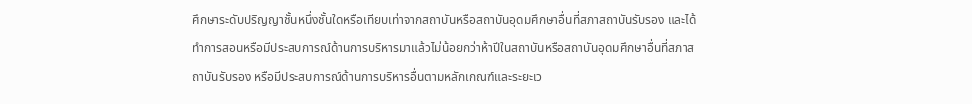ศึกษาระดับปริญญาชั้นหนึ่งชั้นใดหรือเทียบเท่าจากสถาบันหรือสถาบันอุดมศึกษาอื่นที่สภาสถาบันรับรอง และได้ทำการสอนหรือมีประสบการณ์ด้านการบริหารมาแล้วไม่น้อยกว่าห้าปีในสถาบันหรือสถาบันอุดมศึกษาอื่นที่สภาสถาบันรับรอง หรือมีประสบการณ์ด้านการบริหารอื่นตามหลักเกณฑ์และระยะเว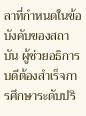ลาที่กำหนดในข้อบังคับของสถาบัน ผู้ช่วยอธิการบดีต้องสำเร็จการศึกษาระดับปริ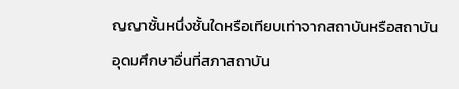ญญาชั้นหนึ่งชั้นใดหรือเทียบเท่าจากสถาบันหรือสถาบันอุดมศึกษาอื่นที่สภาสถาบัน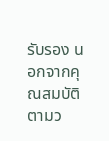รับรอง นอกจากคุณสมบัติตามว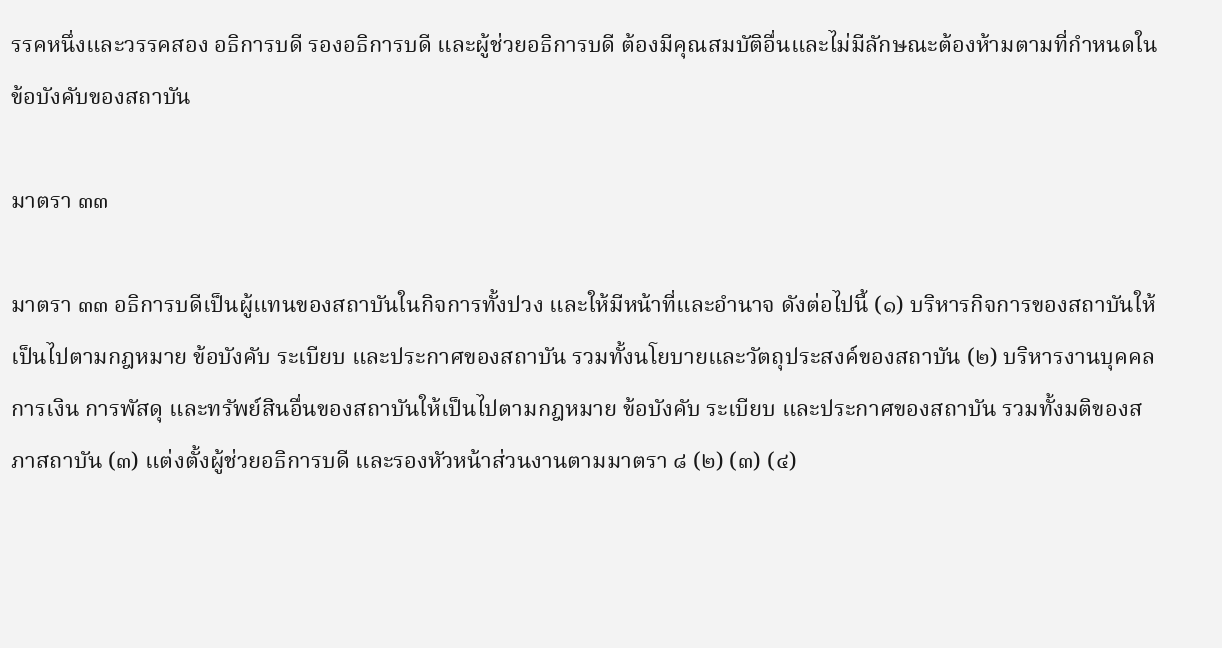รรคหนึ่งและวรรคสอง อธิการบดี รองอธิการบดี และผู้ช่วยอธิการบดี ต้องมีคุณสมบัติอื่นและไม่มีลักษณะต้องห้ามตามที่กำหนดในข้อบังคับของสถาบัน

มาตรา ๓๓

มาตรา ๓๓ อธิการบดีเป็นผู้แทนของสถาบันในกิจการทั้งปวง และให้มีหน้าที่และอำนาจ ดังต่อไปนี้ (๑) บริหารกิจการของสถาบันให้เป็นไปตามกฎหมาย ข้อบังคับ ระเบียบ และประกาศของสถาบัน รวมทั้งนโยบายและวัตถุประสงค์ของสถาบัน (๒) บริหารงานบุคคล การเงิน การพัสดุ และทรัพย์สินอื่นของสถาบันให้เป็นไปตามกฎหมาย ข้อบังคับ ระเบียบ และประกาศของสถาบัน รวมทั้งมติของสภาสถาบัน (๓) แต่งตั้งผู้ช่วยอธิการบดี และรองหัวหน้าส่วนงานตามมาตรา ๘ (๒) (๓) (๔)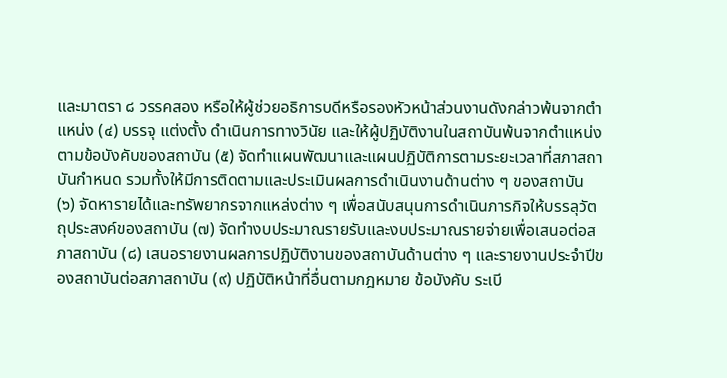และมาตรา ๘ วรรคสอง หรือให้ผู้ช่วยอธิการบดีหรือรองหัวหน้าส่วนงานดังกล่าวพ้นจากตำแหน่ง (๔) บรรจุ แต่งตั้ง ดำเนินการทางวินัย และให้ผู้ปฏิบัติงานในสถาบันพ้นจากตำแหน่งตามข้อบังคับของสถาบัน (๕) จัดทำแผนพัฒนาและแผนปฏิบัติการตามระยะเวลาที่สภาสถาบันกำหนด รวมทั้งให้มีการติดตามและประเมินผลการดำเนินงานด้านต่าง ๆ ของสถาบัน (๖) จัดหารายได้และทรัพยากรจากแหล่งต่าง ๆ เพื่อสนับสนุนการดำเนินภารกิจให้บรรลุวัตถุประสงค์ของสถาบัน (๗) จัดทำงบประมาณรายรับและงบประมาณรายจ่ายเพื่อเสนอต่อสภาสถาบัน (๘) เสนอรายงานผลการปฏิบัติงานของสถาบันด้านต่าง ๆ และรายงานประจำปีของสถาบันต่อสภาสถาบัน (๙) ปฏิบัติหน้าที่อื่นตามกฎหมาย ข้อบังคับ ระเบี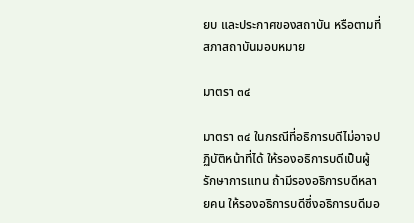ยบ และประกาศของสถาบัน หรือตามที่สภาสถาบันมอบหมาย

มาตรา ๓๔

มาตรา ๓๔ ในกรณีที่อธิการบดีไม่อาจปฏิบัติหน้าที่ได้ ให้รองอธิการบดีเป็นผู้รักษาการแทน ถ้ามีรองอธิการบดีหลายคน ให้รองอธิการบดีซึ่งอธิการบดีมอ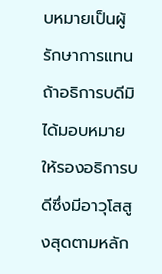บหมายเป็นผู้รักษาการแทน ถ้าอธิการบดีมิได้มอบหมาย ให้รองอธิการบดีซึ่งมีอาวุโสสูงสุดตามหลัก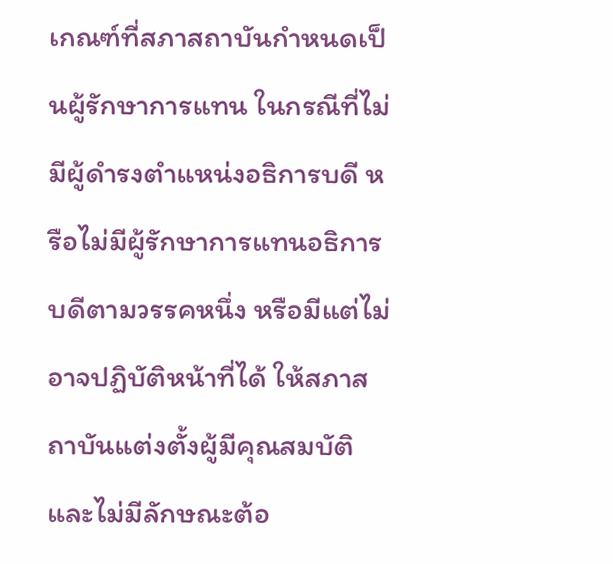เกณฑ์ที่สภาสถาบันกำหนดเป็นผู้รักษาการแทน ในกรณีที่ไม่มีผู้ดำรงตำแหน่งอธิการบดี หรือไม่มีผู้รักษาการแทนอธิการบดีตามวรรคหนึ่ง หรือมีแต่ไม่อาจปฏิบัติหน้าที่ได้ ให้สภาสถาบันแต่งตั้งผู้มีคุณสมบัติและไม่มีลักษณะต้อ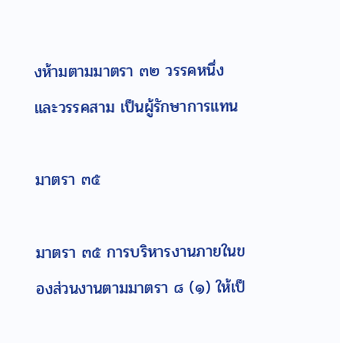งห้ามตามมาตรา ๓๒ วรรคหนึ่ง และวรรคสาม เป็นผู้รักษาการแทน

มาตรา ๓๕

มาตรา ๓๕ การบริหารงานภายในของส่วนงานตามมาตรา ๘ (๑) ให้เป็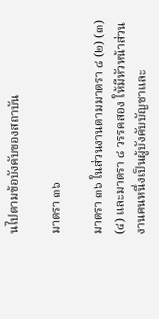นไปตามข้อบังคับของสถาบัน

มาตรา ๓๖

มาตรา ๓๖ ในส่วนงานตามมาตรา ๘ (๒) (๓) (๔) และมาตรา ๘ วรรคสอง ให้มีหัวหน้าส่วนงานคนหนึ่งเป็นผู้บังคับบัญชาและ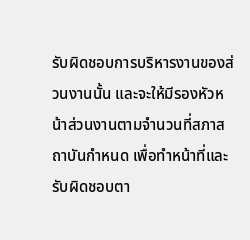รับผิดชอบการบริหารงานของส่วนงานนั้น และจะให้มีรองหัวหน้าส่วนงานตามจำนวนที่สภาสถาบันกำหนด เพื่อทำหน้าที่และรับผิดชอบตา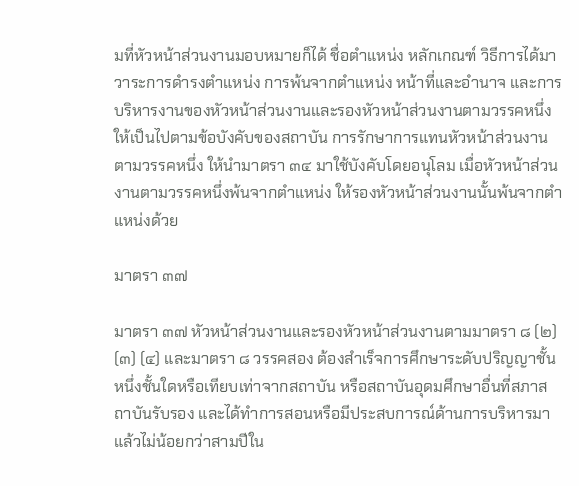มที่หัวหน้าส่วนงานมอบหมายก็ได้ ชื่อตำแหน่ง หลักเกณฑ์ วิธีการได้มา วาระการดำรงตำแหน่ง การพ้นจากตำแหน่ง หน้าที่และอำนาจ และการบริหารงานของหัวหน้าส่วนงานและรองหัวหน้าส่วนงานตามวรรคหนึ่ง ให้เป็นไปตามข้อบังคับของสถาบัน การรักษาการแทนหัวหน้าส่วนงานตามวรรคหนึ่ง ให้นำมาตรา ๓๔ มาใช้บังคับโดยอนุโลม เมื่อหัวหน้าส่วนงานตามวรรคหนึ่งพ้นจากตำแหน่ง ให้รองหัวหน้าส่วนงานนั้นพ้นจากตำแหน่งด้วย

มาตรา ๓๗

มาตรา ๓๗ หัวหน้าส่วนงานและรองหัวหน้าส่วนงานตามมาตรา ๘ (๒) (๓) (๔) และมาตรา ๘ วรรคสอง ต้องสำเร็จการศึกษาระดับปริญญาชั้นหนึ่งชั้นใดหรือเทียบเท่าจากสถาบัน หรือสถาบันอุดมศึกษาอื่นที่สภาสถาบันรับรอง และได้ทำการสอนหรือมีประสบการณ์ด้านการบริหารมาแล้วไม่น้อยกว่าสามปีใน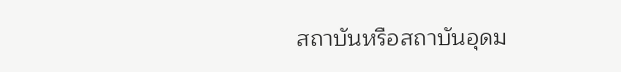สถาบันหรือสถาบันอุดม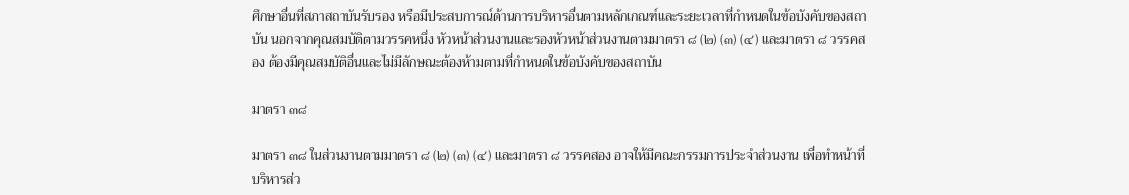ศึกษาอื่นที่สภาสถาบันรับรอง หรือมีประสบการณ์ด้านการบริหารอื่นตามหลักเกณฑ์และระยะเวลาที่กำหนดในข้อบังคับของสถาบัน นอกจากคุณสมบัติตามวรรคหนึ่ง หัวหน้าส่วนงานและรองหัวหน้าส่วนงานตามมาตรา ๘ (๒) (๓) (๔) และมาตรา ๘ วรรคสอง ต้องมีคุณสมบัติอื่นและไม่มีลักษณะต้องห้ามตามที่กำหนดในข้อบังคับของสถาบัน

มาตรา ๓๘

มาตรา ๓๘ ในส่วนงานตามมาตรา ๘ (๒) (๓) (๔) และมาตรา ๘ วรรคสอง อาจให้มีคณะกรรมการประจำส่วนงาน เพื่อทำหน้าที่บริหารส่ว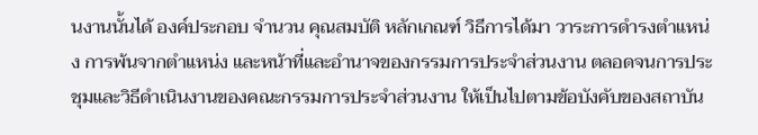นงานนั้นได้ องค์ประกอบ จำนวน คุณสมบัติ หลักเกณฑ์ วิธีการได้มา วาระการดำรงตำแหน่ง การพ้นจากตำแหน่ง และหน้าที่และอำนาจของกรรมการประจำส่วนงาน ตลอดจนการประชุมและวิธีดำเนินงานของคณะกรรมการประจำส่วนงาน ให้เป็นไปตามข้อบังคับของสถาบัน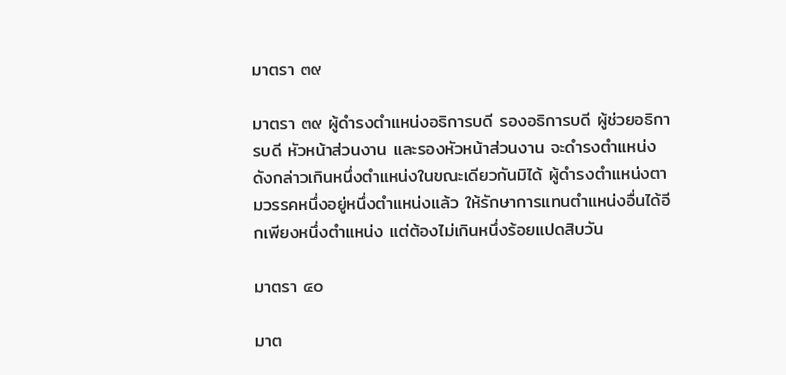มาตรา ๓๙

มาตรา ๓๙ ผู้ดำรงตำแหน่งอธิการบดี รองอธิการบดี ผู้ช่วยอธิการบดี หัวหน้าส่วนงาน และรองหัวหน้าส่วนงาน จะดำรงตำแหน่งดังกล่าวเกินหนึ่งตำแหน่งในขณะเดียวกันมิได้ ผู้ดำรงตำแหน่งตามวรรคหนึ่งอยู่หนึ่งตำแหน่งแล้ว ให้รักษาการแทนตำแหน่งอื่นได้อีกเพียงหนึ่งตำแหน่ง แต่ต้องไม่เกินหนึ่งร้อยแปดสิบวัน

มาตรา ๔๐

มาต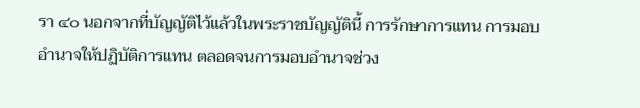รา ๔๐ นอกจากที่บัญญัติไว้แล้วในพระราชบัญญัตินี้ การรักษาการแทน การมอบอำนาจให้ปฏิบัติการแทน ตลอดจนการมอบอำนาจช่วง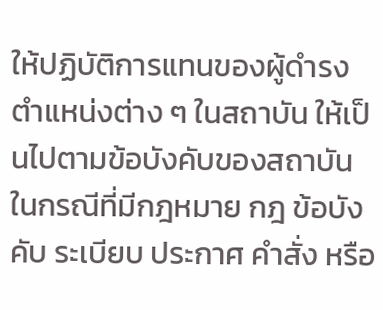ให้ปฏิบัติการแทนของผู้ดำรงตำแหน่งต่าง ๆ ในสถาบัน ให้เป็นไปตามข้อบังคับของสถาบัน ในกรณีที่มีกฎหมาย กฎ ข้อบังคับ ระเบียบ ประกาศ คำสั่ง หรือ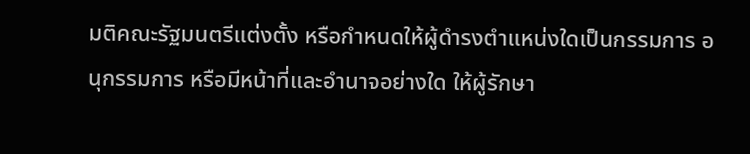มติคณะรัฐมนตรีแต่งตั้ง หรือกำหนดให้ผู้ดำรงตำแหน่งใดเป็นกรรมการ อนุกรรมการ หรือมีหน้าที่และอำนาจอย่างใด ให้ผู้รักษา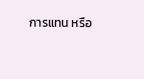การแทน หรือ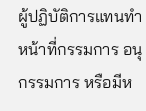ผู้ปฏิบัติการแทนทำหน้าที่กรรมการ อนุกรรมการ หรือมีห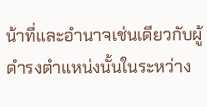น้าที่และอำนาจเช่นเดียวกับผู้ดำรงตำแหน่งนั้นในระหว่าง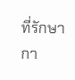ที่รักษากา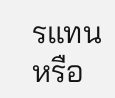รแทนหรือ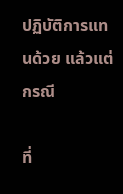ปฏิบัติการแทนด้วย แล้วแต่กรณี

ที่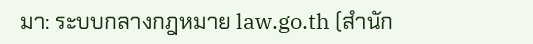มา: ระบบกลางกฎหมาย law.go.th (สำนัก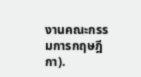งานคณะกรรมการกฤษฎีกา).